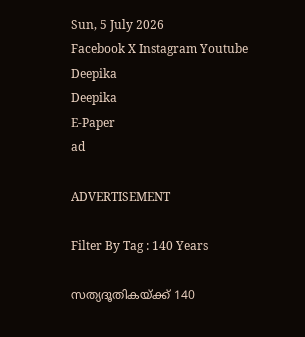Sun, 5 July 2026
Facebook X Instagram Youtube
Deepika
Deepika
E-Paper
ad

ADVERTISEMENT

Filter By Tag : 140 Years

സത്യദൂതികയ്ക്ക് 140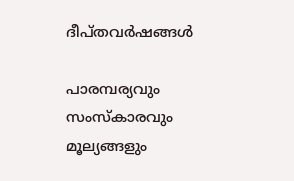ദീപ്തവർഷങ്ങൾ

പാരമ്പര്യവും സംസ്‌കാരവും മൂല്യങ്ങളും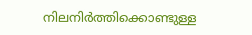നിലനിർത്തിക്കൊണ്ടുള്ള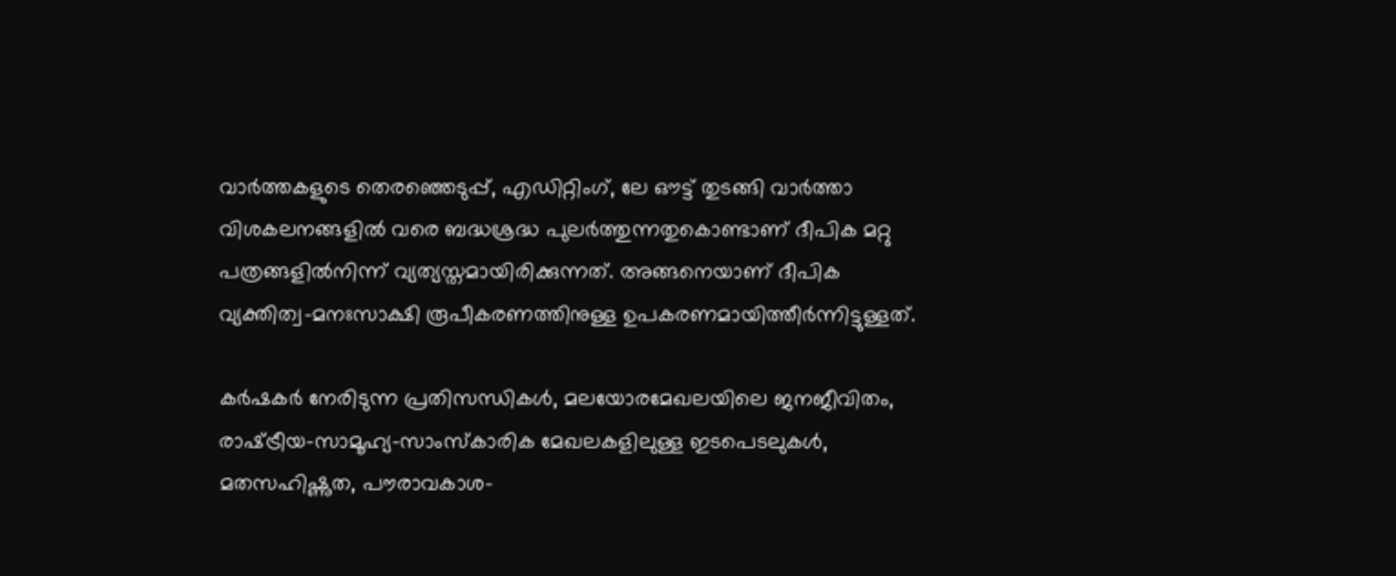വാർത്തകളുടെ തെരഞ്ഞെടുപ്പ്, എഡിറ്റിംഗ്, ലേ ഔട്ട് തുടങ്ങി വാർത്താ വിശകലനങ്ങളിൽ വരെ ബദ്ധശ്രദ്ധ പുലർത്തുന്നതുകൊണ്ടാണ് ദീപിക മറ്റു പത്രങ്ങളിൽനിന്ന് വ്യത്യസ്തമായിരിക്കുന്നത്. അങ്ങനെയാണ് ദീപിക വ്യക്തിത്വ-മനഃസാക്ഷി രൂപീകരണത്തിനുള്ള ഉപകരണമായിത്തീർന്നിട്ടുള്ളത്.

കർഷകർ നേരിടുന്ന പ്രതിസന്ധികൾ, മലയോരമേഖലയിലെ ജനജീവിതം, രാഷ്‌ട്രീയ-സാമൂഹ്യ-സാംസ്കാരിക മേഖലകളിലുള്ള ഇടപെടലുകൾ, മതസഹിഷ്ണുത, പൗരാവകാശ-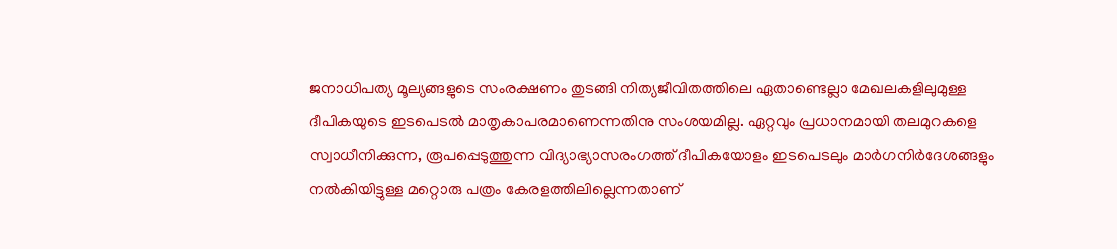ജനാധിപത്യ മൂല്യങ്ങളുടെ സംരക്ഷണം തുടങ്ങി നിത്യജീവിതത്തിലെ ഏതാണ്ടെല്ലാ മേഖലകളിലുമുള്ള ദീപികയുടെ ഇടപെടൽ മാതൃകാപരമാണെന്നതിനു സംശയമില്ല. ഏറ്റവും പ്രധാനമായി തലമുറകളെ സ്വാധീനിക്കുന്ന, രൂപപ്പെടുത്തുന്ന വിദ്യാഭ്യാസരംഗത്ത് ദീപികയോളം ഇടപെടലും മാർഗനിർദേശങ്ങളും നൽകിയിട്ടുള്ള മറ്റൊരു പത്രം കേരളത്തിലില്ലെന്നതാണ്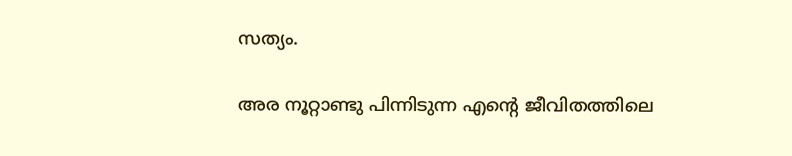സത്യം.

അര നൂറ്റാണ്ടു പിന്നിടുന്ന എന്‍റെ ജീവിതത്തിലെ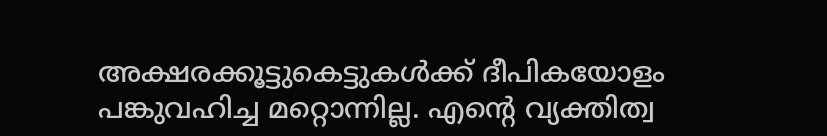അക്ഷരക്കൂട്ടുകെട്ടുകൾക്ക് ദീപികയോളം പങ്കുവഹിച്ച മറ്റൊന്നില്ല. എന്‍റെ വ്യക്തിത്വ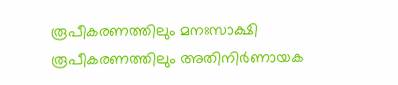രൂപീകരണത്തിലും മനഃസാക്ഷി രൂപീകരണത്തിലും അതിനിർണായക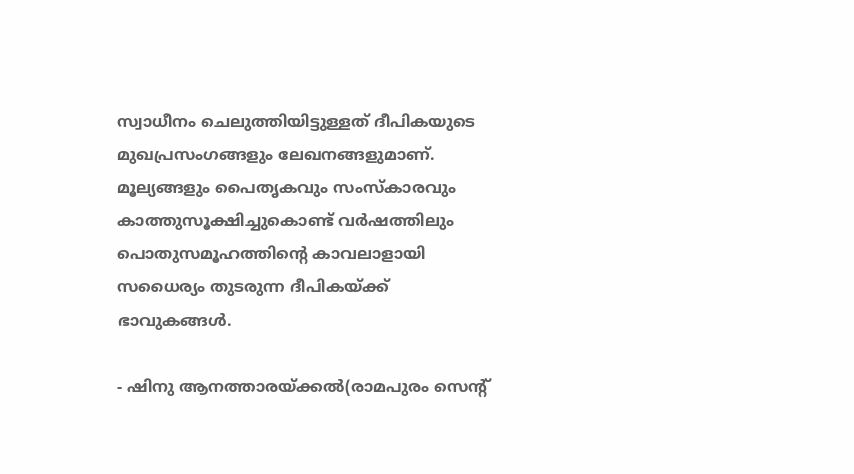സ്വാധീനം ചെലുത്തിയിട്ടുള്ളത് ദീപികയുടെ മുഖപ്രസംഗങ്ങളും ലേഖനങ്ങളുമാണ്. മൂല്യങ്ങളും പൈതൃകവും സംസ്കാരവും കാത്തുസൂക്ഷിച്ചുകൊണ്ട് വർഷത്തിലും പൊതുസമൂഹത്തിന്‍റെ കാവലാളായി സധൈര്യം തുടരുന്ന ദീപികയ്ക്ക് ഭാവുകങ്ങൾ.

- ഷിനു ആനത്താരയ്ക്കൽ(രാമപുരം സെന്‍റ്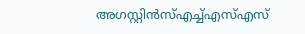അഗസ്റ്റിൻസ്എച്ച്എസ്എസ്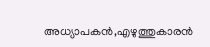അധ്യാപകൻ,എഴുത്തുകാരൻ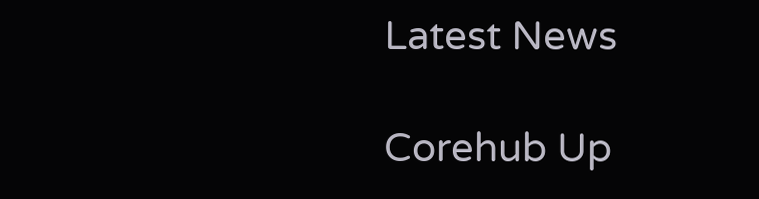Latest News

Corehub Up